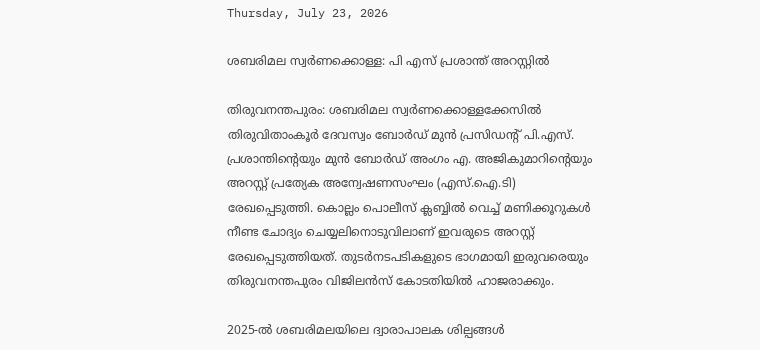Thursday, July 23, 2026

ശബരിമല സ്വര്‍ണക്കൊള്ള: പി എസ് പ്രശാന്ത് അറസ്റ്റില്‍

തിരുവനന്തപുരം: ശബരിമല സ്വര്‍ണക്കൊള്ളക്കേസില്‍ തിരുവിതാംകൂര്‍ ദേവസ്വം ബോര്‍ഡ് മുന്‍ പ്രസിഡന്റ് പി.എസ്. പ്രശാന്തിന്റെയും മുന്‍ ബോര്‍ഡ് അംഗം എ. അജികുമാറിന്റെയും അറസ്റ്റ് പ്രത്യേക അന്വേഷണസംഘം (എസ്.ഐ.ടി) രേഖപ്പെടുത്തി. കൊല്ലം പൊലീസ് ക്ലബ്ബില്‍ വെച്ച് മണിക്കൂറുകള്‍ നീണ്ട ചോദ്യം ചെയ്യലിനൊടുവിലാണ് ഇവരുടെ അറസ്റ്റ് രേഖപ്പെടുത്തിയത്. തുടര്‍നടപടികളുടെ ഭാഗമായി ഇരുവരെയും തിരുവനന്തപുരം വിജിലന്‍സ് കോടതിയില്‍ ഹാജരാക്കും.

2025-ല്‍ ശബരിമലയിലെ ദ്വാരാപാലക ശില്പങ്ങള്‍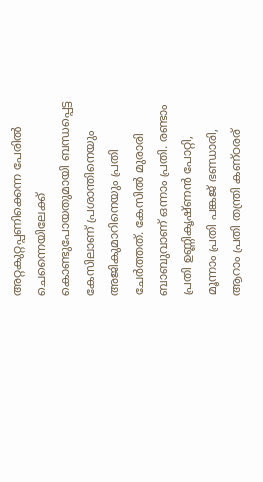അറ്റകുറ്റപ്പണിക്കെന്ന പേരില്‍ ചെന്നൈയിലേക്ക് കൊണ്ടുപോയതുമായി ബന്ധപ്പെട്ട കേസിലാണ് പ്രശാന്തിനെയും അജികുമാറിനെയും പ്രതി ചേര്‍ത്തത്. കേസില്‍ മുരാരി ബാബുവാണ് ഒന്നാം പ്രതി. രണ്ടാം പ്രതി ഉണ്ണികൃഷ്ണന്‍ പോറ്റി, മൂന്നാം പ്രതി പങ്കജ് ഭണ്ഡാരി, ആറാം പ്രതി തന്ത്രി കണ്ഠരര്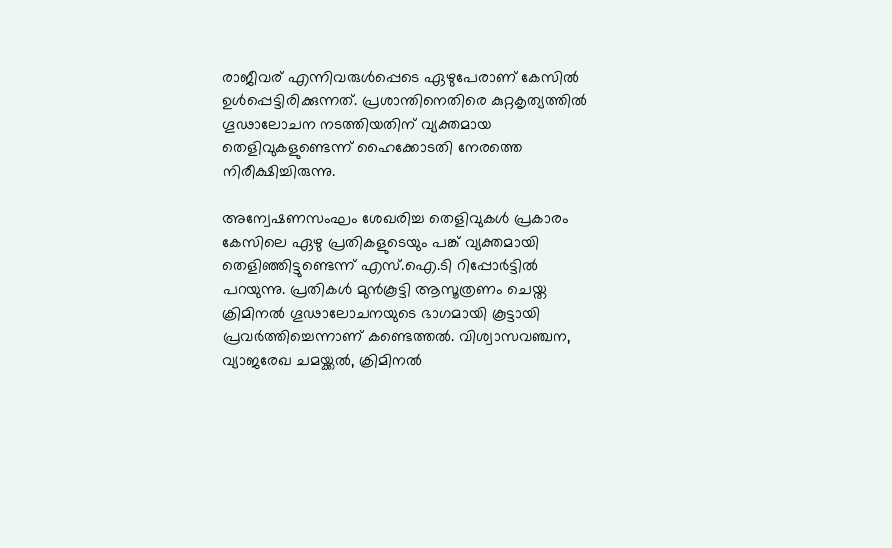രാജീവര് എന്നിവരുള്‍പ്പെടെ ഏഴുപേരാണ് കേസില്‍ ഉള്‍പ്പെട്ടിരിക്കുന്നത്. പ്രശാന്തിനെതിരെ കുറ്റകൃത്യത്തില്‍ ഗൂഢാലോചന നടത്തിയതിന് വ്യക്തമായ തെളിവുകളുണ്ടെന്ന് ഹൈക്കോടതി നേരത്തെ നിരീക്ഷിച്ചിരുന്നു.

അന്വേഷണസംഘം ശേഖരിച്ച തെളിവുകള്‍ പ്രകാരം കേസിലെ ഏഴു പ്രതികളുടെയും പങ്ക് വ്യക്തമായി തെളിഞ്ഞിട്ടുണ്ടെന്ന് എസ്.ഐ.ടി റിപ്പോര്‍ട്ടില്‍ പറയുന്നു. പ്രതികള്‍ മുന്‍കൂട്ടി ആസൂത്രണം ചെയ്ത ക്രിമിനല്‍ ഗൂഢാലോചനയുടെ ഭാഗമായി കൂട്ടായി പ്രവര്‍ത്തിച്ചെന്നാണ് കണ്ടെത്തല്‍. വിശ്വാസവഞ്ചന, വ്യാജരേഖ ചമയ്ക്കല്‍, ക്രിമിനല്‍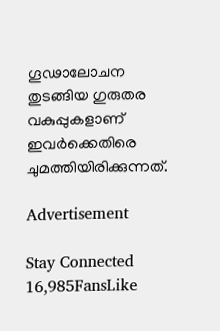ഗൂഢാലോചന തുടങ്ങിയ ഗുരുതര വകുപ്പുകളാണ് ഇവര്‍ക്കെതിരെ ചുമത്തിയിരിക്കുന്നത്.

Advertisement

Stay Connected
16,985FansLike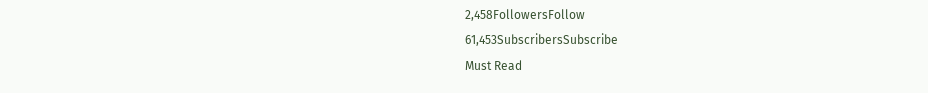2,458FollowersFollow
61,453SubscribersSubscribe
Must Read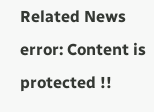Related News
error: Content is protected !!